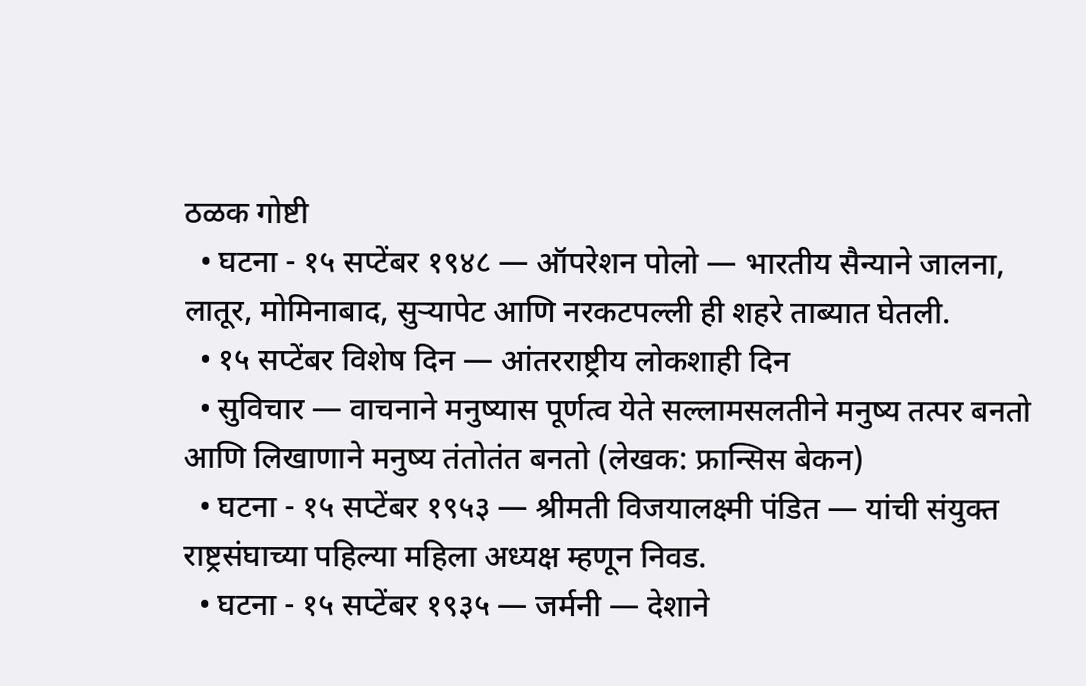ठळक गोष्टी
  • घटना - १५ सप्टेंबर १९४८ — ऑपरेशन पोलो — भारतीय सैन्याने जालना, लातूर, मोमिनाबाद, सुर्‍यापेट आणि नरकटपल्ली ही शहरे ताब्यात घेतली.
  • १५ सप्टेंबर विशेष दिन — आंतरराष्ट्रीय लोकशाही दिन
  • सुविचार — वाचनाने मनुष्यास पूर्णत्व येते सल्लामसलतीने मनुष्य तत्पर बनतो आणि लिखाणाने मनुष्य तंतोतंत बनतो (लेखक: फ्रान्सिस बेकन)
  • घटना - १५ सप्टेंबर १९५३ — श्रीमती विजयालक्ष्मी पंडित — यांची संयुक्त राष्ट्रसंघाच्या पहिल्या महिला अध्यक्ष म्हणून निवड.
  • घटना - १५ सप्टेंबर १९३५ — जर्मनी — देशाने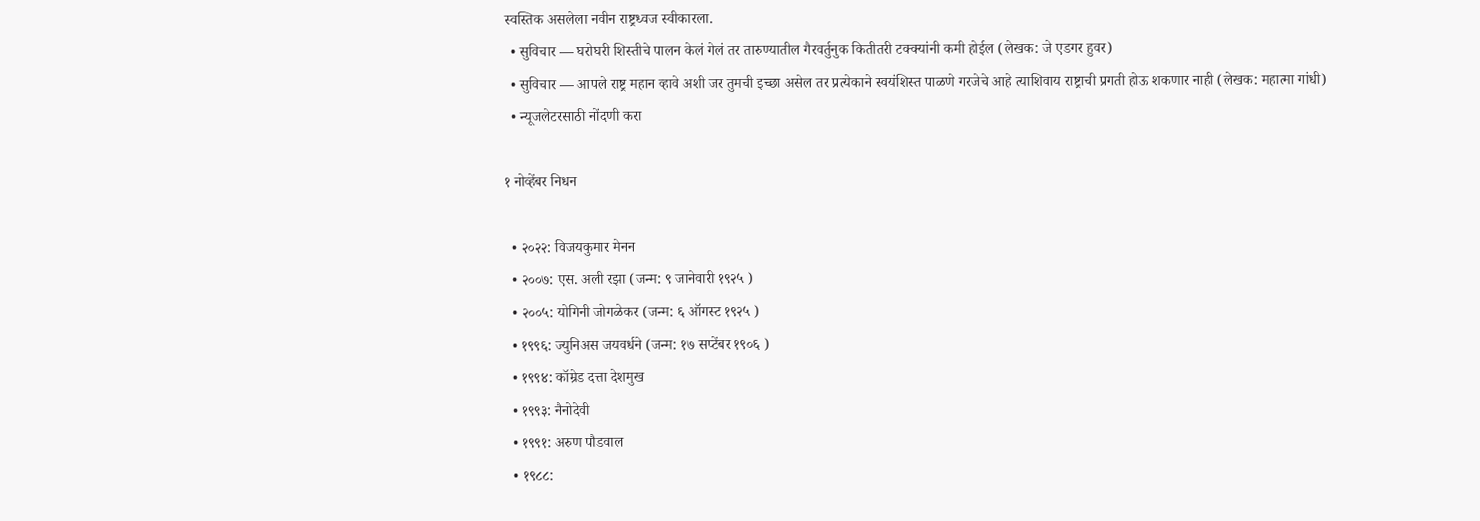स्वस्तिक असलेला नवीन राष्ट्रध्वज स्वीकारला.
  • सुविचार — घरोघरी शिस्तीचे पालन केलं गेलं तर तारुण्यातील गैरवर्तुनुक कितीतरी टक्क्यांनी कमी होईल (लेखक: जे एडगर हुवर)
  • सुविचार — आपले राष्ट्र महान व्हावे अशी जर तुमची इच्छा असेल तर प्रत्येकाने स्वयंशिस्त पाळणे गरजेचे आहे त्याशिवाय राष्ट्राची प्रगती होऊ शकणार नाही (लेखक: महात्मा गांधी)
  • न्यूजलेटरसाठी नोंदणी करा

१ नोव्हेंबर निधन

  • २०२२: विजयकुमार मेनन
  • २००७: एस. अली रझा (जन्म: ९ जानेवारी १९२५ )
  • २००५: योगिनी जोगळेकर (जन्म: ६ ऑगस्ट १९२५ )
  • १९९६: ज्युनिअस जयवर्धने (जन्म: १७ सप्टेंबर १९०६ )
  • १९९४: कॉम्रेड दत्ता देशमुख
  • १९९३: नैनोदेवी
  • १९९१: अरुण पौडवाल
  • १९८८: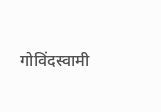गोविंदस्वामी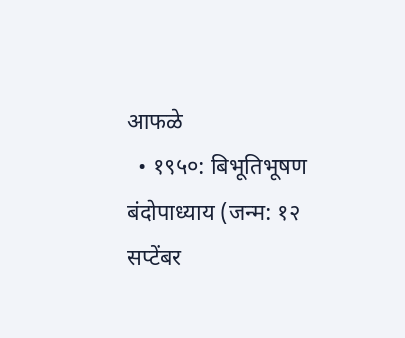आफळे
  • १९५०: बिभूतिभूषण बंदोपाध्याय (जन्म: १२ सप्टेंबर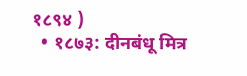१८९४ )
  • १८७३: दीनबंधू मित्र